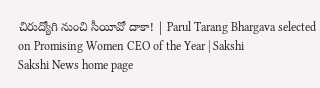చిరుద్యోగి నుంచి సీయీవో దాకా! | Parul Tarang Bhargava selected on Promising Women CEO of the Year | Sakshi
Sakshi News home page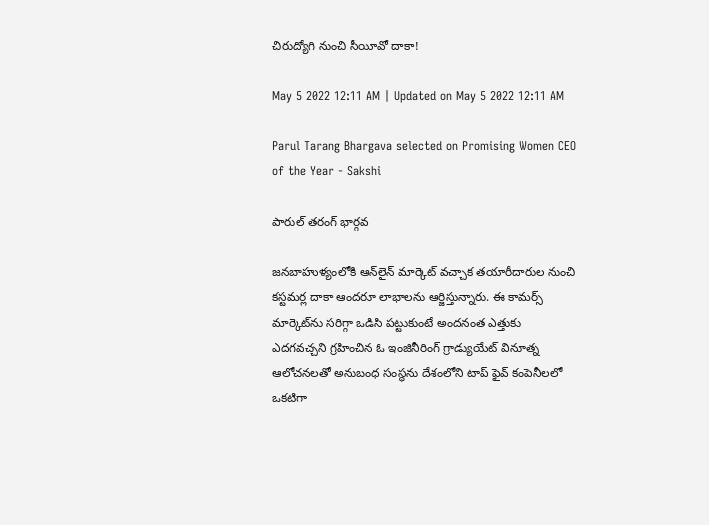చిరుద్యోగి నుంచి సీయీవో దాకా!

May 5 2022 12:11 AM | Updated on May 5 2022 12:11 AM

Parul Tarang Bhargava selected on Promising Women CEO of the Year - Sakshi

పారుల్‌ తరంగ్‌ భార్గవ

జనబాహుళ్యంలోకి ఆన్‌లైన్‌ మార్కెట్‌ వచ్చాక తయారీదారుల నుంచి కస్టమర్ల దాకా ఆందరూ లాభాలను ఆర్జిస్తున్నారు. ఈ కామర్స్‌ మార్కెట్‌ను సరిగ్గా ఒడిసి పట్టుకుంటే అందనంత ఎత్తుకు ఎదగవచ్చని గ్రహించిన ఓ ఇంజినీరింగ్‌ గ్రాడ్యుయేట్‌ వినూత్న ఆలోచనలతో అనుబంధ సంస్థను దేశంలోని టాప్‌ ఫైవ్‌ కంపెనీలలో ఒకటిగా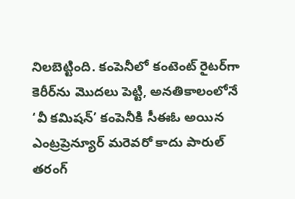నిలబెట్టింది. కంపెనీలో కంటెంట్‌ రైటర్‌గా కెరీర్‌ను మొదలు పెట్టి, అనతికాలంలోనే ‘వీ కమిషన్‌’ కంపెనీకి సీఈఓ అయిన ఎంట్రప్రెన్యూర్‌ మరెవరో కాదు పారుల్‌ తరంగ్‌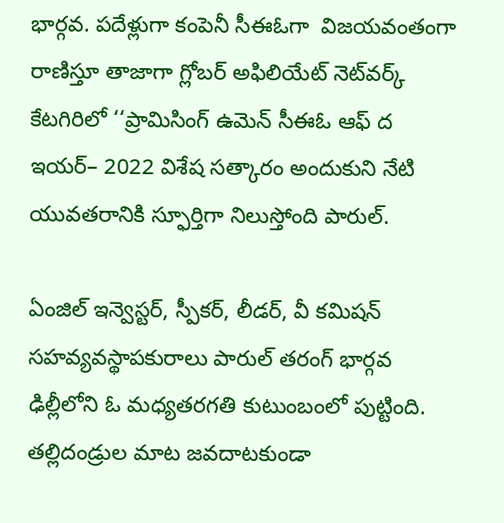భార్గవ. పదేళ్లుగా కంపెనీ సీఈఓగా  విజయవంతంగా రాణిస్తూ తాజాగా గ్లోబర్‌ అఫిలియేట్‌ నెట్‌వర్క్‌ కేటగిరిలో ‘‘ప్రామిసింగ్‌ ఉమెన్‌ సీఈఓ ఆఫ్‌ ద ఇయర్‌– 2022 విశేష సత్కారం అందుకుని నేటి యువతరానికి స్ఫూర్తిగా నిలుస్తోంది పారుల్‌.

ఏంజిల్‌ ఇన్వెస్టర్, స్పీకర్, లీడర్, వీ కమిషన్‌ సహవ్యవస్థాపకురాలు పారుల్‌ తరంగ్‌ భార్గవ ఢిల్లీలోని ఓ మధ్యతరగతి కుటుంబంలో పుట్టింది. తల్లిదండ్రుల మాట జవదాటకుండా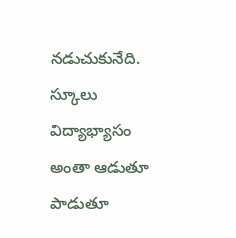నడుచుకునేది. స్కూలు విద్యాభ్యాసం అంతా ఆడుతూ పాడుతూ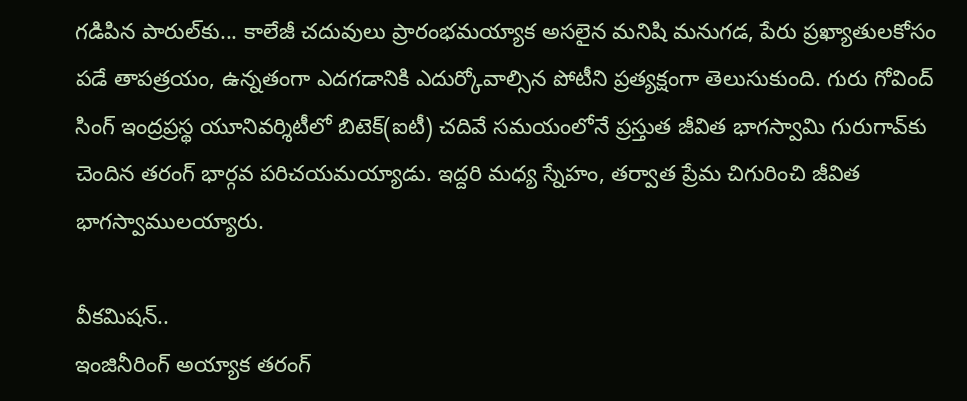గడిపిన పారుల్‌కు... కాలేజీ చదువులు ప్రారంభమయ్యాక అసలైన మనిషి మనుగడ, పేరు ప్రఖ్యాతులకోసం పడే తాపత్రయం, ఉన్నతంగా ఎదగడానికి ఎదుర్కోవాల్సిన పోటీని ప్రత్యక్షంగా తెలుసుకుంది. గురు గోవింద్‌ సింగ్‌ ఇంద్రప్రస్థ యూనివర్శిటీలో బిటెక్‌(ఐటీ) చదివే సమయంలోనే ప్రస్తుత జీవిత భాగస్వామి గురుగావ్‌కు చెందిన తరంగ్‌ భార్గవ పరిచయమయ్యాడు. ఇద్దరి మధ్య స్నేహం, తర్వాత ప్రేమ చిగురించి జీవిత భాగస్వాములయ్యారు.

వీకమిషన్‌..
ఇంజినీరింగ్‌ అయ్యాక తరంగ్‌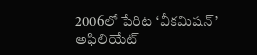2006లో పేరిట ‘వీకమిషన్‌’ అఫిలియేట్‌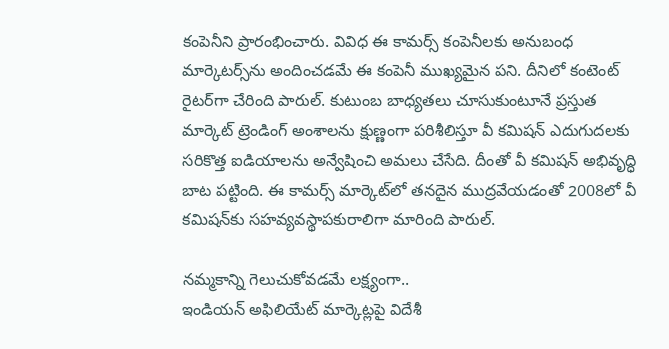కంపెనీని ప్రారంభించారు. వివిధ ఈ కామర్స్‌ కంపెనీలకు అనుబంధ మార్కెటర్స్‌ను అందించడమే ఈ కంపెనీ ముఖ్యమైన పని. దీనిలో కంటెంట్‌ రైటర్‌గా చేరింది పారుల్‌. కుటుంబ బాధ్యతలు చూసుకుంటూనే ప్రస్తుత మార్కెట్‌ ట్రెండింగ్‌ అంశాలను క్షుణ్ణంగా పరిశీలిస్తూ వీ కమిషన్‌ ఎదుగుదలకు సరికొత్త ఐడియాలను అన్వేషించి అమలు చేసేది. దీంతో వీ కమిషన్‌ అభివృద్ధి బాట పట్టింది. ఈ కామర్స్‌ మార్కెట్‌లో తనదైన ముద్రవేయడంతో 2008లో వీ కమిషన్‌కు సహవ్యవస్థాపకురాలిగా మారింది పారుల్‌.

నమ్మకాన్ని గెలుచుకోవడమే లక్ష్యంగా..
ఇండియన్‌ అఫిలియేట్‌ మార్కెట్లపై విదేశీ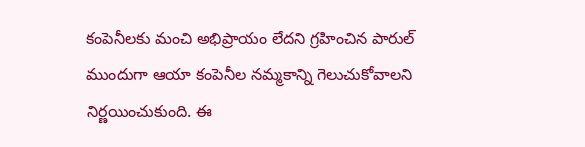కంపెనీలకు మంచి అభిప్రాయం లేదని గ్రహించిన పారుల్‌ ముందుగా ఆయా కంపెనీల నమ్మకాన్ని గెలుచుకోవాలని నిర్ణయించుకుంది. ఈ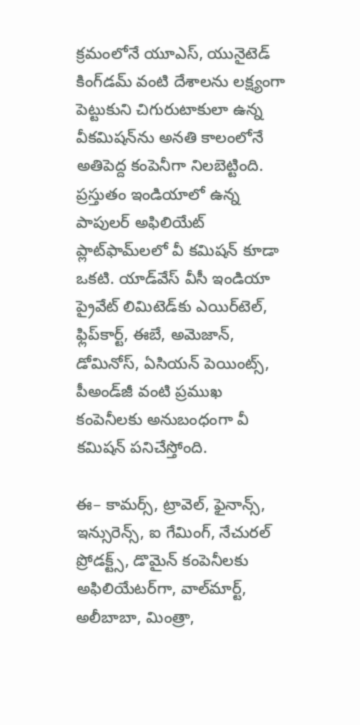క్రమంలోనే యూఎస్, యునైటెడ్‌ కింగ్‌డమ్‌ వంటి దేశాలను లక్ష్యంగా పెట్టుకుని చిగురుటాకులా ఉన్న వీకమిషన్‌ను అనతి కాలంలోనే అతిపెద్ద కంపెనీగా నిలబెట్టింది. ప్రస్తుతం ఇండియాలో ఉన్న పాపులర్‌ అఫిలియేట్‌ ప్లాట్‌ఫామ్‌లలో వీ కమిషన్‌ కూడా ఒకటి. యాడ్‌వేస్‌ వీసీ ఇండియా ప్రైవేట్‌ లిమిటెడ్‌కు ఎయిర్‌టెల్, ఫ్లిప్‌కార్ట్, ఈబే, అమెజాన్, డోమినోస్, ఏసియన్‌ పెయింట్స్, పీఅండ్‌జీ వంటి ప్రముఖ కంపెనీలకు అనుబంధంగా వీ కమిషన్‌ పనిచేస్తోంది.

ఈ– కామర్స్, ట్రావెల్, ఫైనాన్స్, ఇన్సురెన్స్, ఐ గేమింగ్, నేచురల్‌ ప్రోడక్ట్స్, డొమైన్‌ కంపెనీలకు అఫిలియేటర్‌గా, వాల్‌మార్ట్, అలీబాబా, మింత్రా,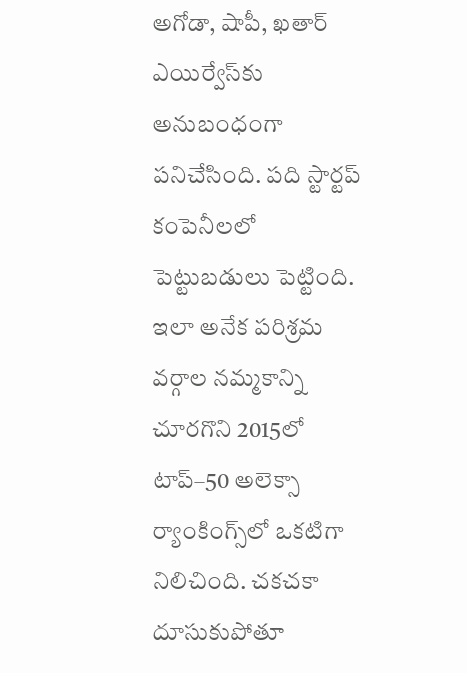అగోడా, షాపీ, ఖతార్‌ ఎయిర్వేస్‌కు అనుబంధంగా పనిచేసింది. పది స్టార్టప్‌ కంపెనీలలో పెట్టుబడులు పెట్టింది. ఇలా అనేక పరిశ్రమ వర్గాల నమ్మకాన్ని చూరగొని 2015లో టాప్‌–50 అలెక్సా ర్యాంకింగ్స్‌లో ఒకటిగా నిలిచింది. చకచకా దూసుకుపోతూ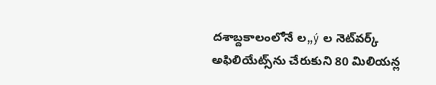దశాబ్దకాలంలోనే ల„ý ల నెట్‌వర్క్‌ అఫిలియేట్స్‌ను చేరుకుని 80 మిలియన్ల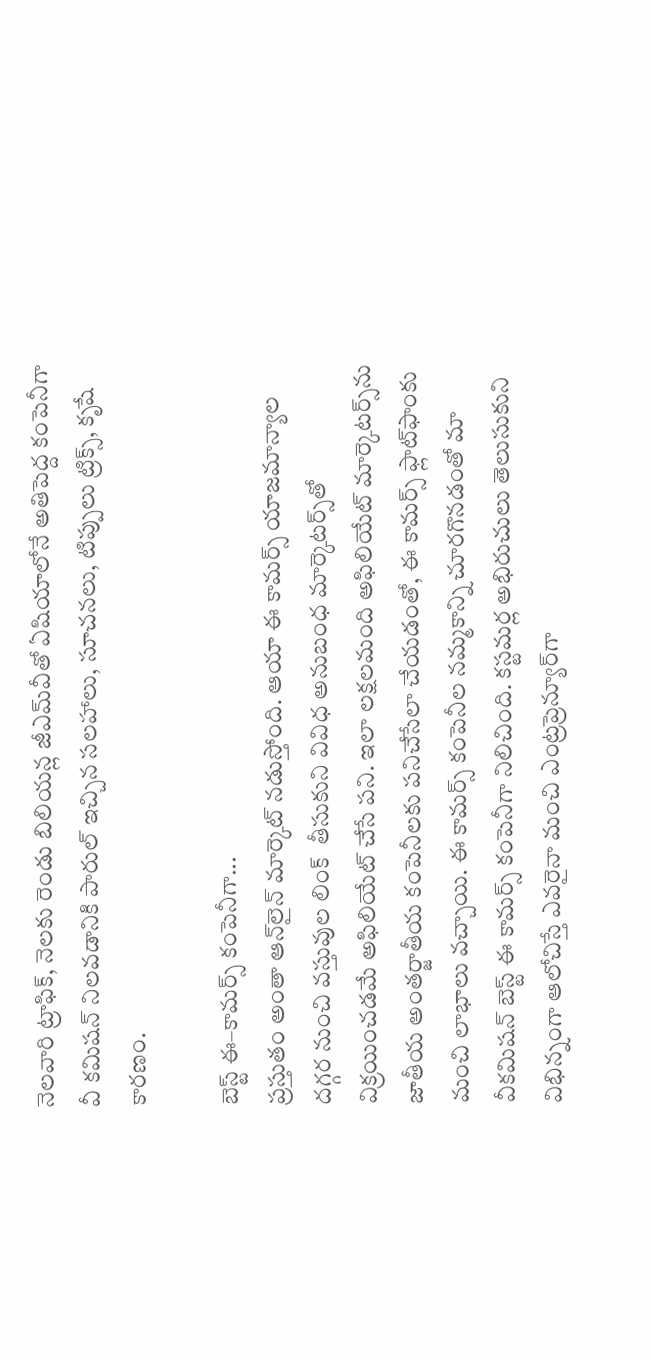నెలవారి ట్రాఫిక్, నెలకు రెండు బిలియన్ల జీఎమ్‌వీతో ఏషియాలోనే అతిపెద్ద కంపెనీగా వీ కమిషన్‌ నిలవడానికి పారుల్‌ ఇచ్చిన సలహాలు, సూచనలు, టిప్పులు ట్రిక్స్, కృషే కారణం.

బెస్ట్‌ ఈ–కామర్స్‌ కంపెనీగా...
ప్రస్తుతం అంతా ఆన్‌లైన్‌ మార్కెట్‌ నడుస్తోంది. ఆయా ఈ కామర్స్‌ యాజమాన్యాల దగ్గర నుంచి వస్తువుల లింక్‌  తీసుకుని వివిధ అనుబంధ మార్కెటర్స్‌తో విక్రయించడమే అఫిలియేట్‌ చేసే పని. ఇలా లక్షలమంది అఫిలియేట్‌ మార్కెటర్స్‌ను జాతీయ అంతర్జాతీయ కంపెనీలకు పనిచేసేలా చేయడంతో, ఈ కామర్స్‌ ఫ్లాట్‌ఫాంకు మంచి లాభాలు వచ్చాయి. ఈ కామర్స్‌ కంపెనీల నమ్మకాన్ని చూరగొనడంతో మా వీకమిషన్‌ బెస్ట్‌ ఈ కామర్స్‌ కంపెనీగా నిలిచింది. కస్టమర్ల అభిరుచులు తెలుసుకుని విభిన్నంగా ఆలోచిస్తే ఎవరైనా మంచి ఎంట్రప్రెన్యూర్‌గా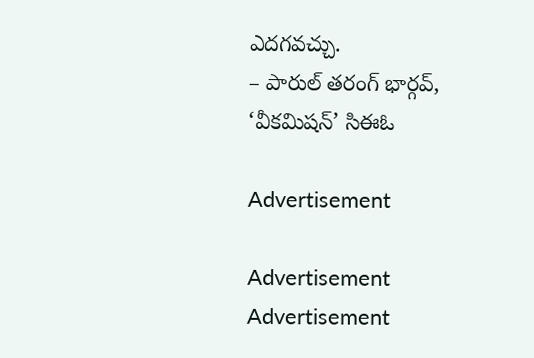ఎదగవచ్చు.
– పారుల్‌ తరంగ్‌ భార్గవ్‌, ‘వీకమిషన్‌’ సిఈఓ

Advertisement

Advertisement
Advertisement